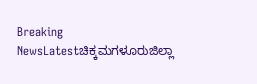Breaking NewsLatestಚಿಕ್ಕಮಗಳೂರುಜಿಲ್ಲಾ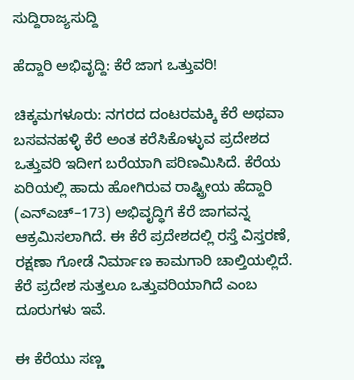ಸುದ್ದಿರಾಜ್ಯಸುದ್ದಿ

ಹೆದ್ದಾರಿ ಅಭಿವೃದ್ದಿ: ಕೆರೆ ಜಾಗ ಒತ್ತುವರಿ!

ಚಿಕ್ಕಮಗಳೂರು: ನಗರದ ದಂಟರಮಕ್ಕಿ ಕೆರೆ ಅಥವಾ ಬಸವನಹಳ್ಳಿ ಕೆರೆ ಅಂತ ಕರೆಸಿಕೊಳ್ಳುವ ಪ್ರದೇಶದ ಒತ್ತುವರಿ ಇದೀಗ ಬರೆಯಾಗಿ ಪರಿಣಮಿಸಿದೆ. ಕೆರೆಯ ಏರಿಯಲ್ಲಿ ಹಾದು ಹೋಗಿರುವ ರಾಷ್ಟ್ರೀಯ ಹೆದ್ದಾರಿ (ಎನ್‌ಎಚ್‌–173) ಅಭಿವೃದ್ಧಿಗೆ ಕೆರೆ ಜಾಗವನ್ನ ಆಕ್ರಮಿಸಲಾಗಿದೆ. ಈ ಕೆರೆ ಪ್ರದೇಶದಲ್ಲಿ ರಸ್ತೆ ವಿಸ್ತರಣೆ, ರಕ್ಷಣಾ ಗೋಡೆ ನಿರ್ಮಾಣ ಕಾಮಗಾರಿ ಚಾಲ್ತಿಯಲ್ಲಿದೆ. ಕೆರೆ ಪ್ರದೇಶ ಸುತ್ತಲೂ ಒತ್ತುವರಿಯಾಗಿದೆ ಎಂಬ ದೂರುಗಳು ಇವೆ.

ಈ ಕೆರೆಯು ಸಣ್ಣ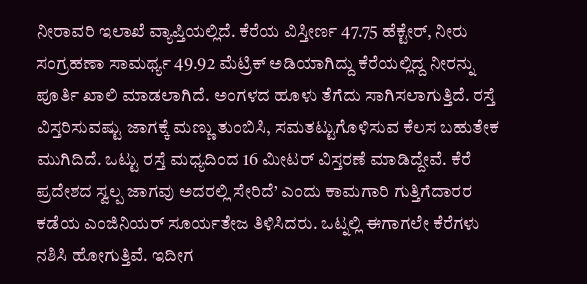ನೀರಾವರಿ ಇಲಾಖೆ ವ್ಯಾಪ್ತಿಯಲ್ಲಿದೆ. ಕೆರೆಯ ವಿಸ್ತೀರ್ಣ 47.75 ಹೆಕ್ಟೇರ್‌, ನೀರು ಸಂಗ್ರಹಣಾ ಸಾಮರ್ಥ್ಯ 49.92 ಮೆಟ್ರಿಕ್‌ ಅಡಿಯಾಗಿದ್ದು ಕೆರೆಯಲ್ಲಿದ್ದ ನೀರನ್ನು ಪೂರ್ತಿ ಖಾಲಿ ಮಾಡಲಾಗಿದೆ. ಅಂಗಳದ ಹೂಳು ತೆಗೆದು ಸಾಗಿಸಲಾಗುತ್ತಿದೆ. ರಸ್ತೆ ವಿಸ್ತರಿಸುವಷ್ಟು ಜಾಗಕ್ಕೆ ಮಣ್ಣು ತುಂಬಿಸಿ, ಸಮತಟ್ಟುಗೊಳಿಸುವ ಕೆಲಸ ಬಹುತೇಕ ಮುಗಿದಿದೆ. ಒಟ್ಟು ರಸ್ತೆ ಮಧ್ಯದಿಂದ 16 ಮೀಟರ್‌ ವಿಸ್ತರಣೆ ಮಾಡಿದ್ದೇವೆ. ಕೆರೆ ಪ್ರದೇಶದ ಸ್ವಲ್ಪ ಜಾಗವು ಅದರಲ್ಲಿ ಸೇರಿದೆ’ ಎಂದು ಕಾಮಗಾರಿ ಗುತ್ತಿಗೆದಾರರ ಕಡೆಯ ಎಂಜಿನಿಯರ್‌ ಸೂರ್ಯತೇಜ ತಿಳಿಸಿದರು. ಒಟ್ನಲ್ಲಿ ಈಗಾಗಲೇ ಕೆರೆಗಳು ನಶಿಸಿ ಹೋಗುತ್ತಿವೆ. ಇದೀಗ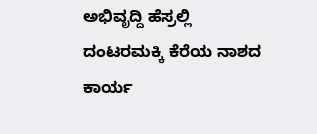ಅಭಿವೃದ್ದಿ ಹೆಸ್ರಲ್ಲಿ ದಂಟರಮಕ್ಕಿ ಕೆರೆಯ ನಾಶದ ಕಾರ್ಯ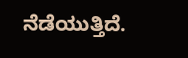ನೆಡೆಯುತ್ತಿದೆ.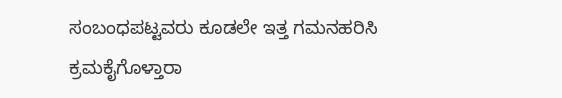ಸಂಬಂಧಪಟ್ಟವರು ಕೂಡಲೇ ಇತ್ತ ಗಮನಹರಿಸಿ ಕ್ರಮಕೈಗೊಳ್ತಾರಾ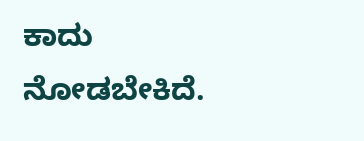ಕಾದು ನೋಡಬೇಕಿದೆ.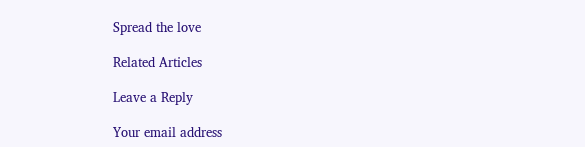Spread the love

Related Articles

Leave a Reply

Your email address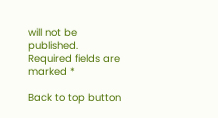will not be published. Required fields are marked *

Back to top button